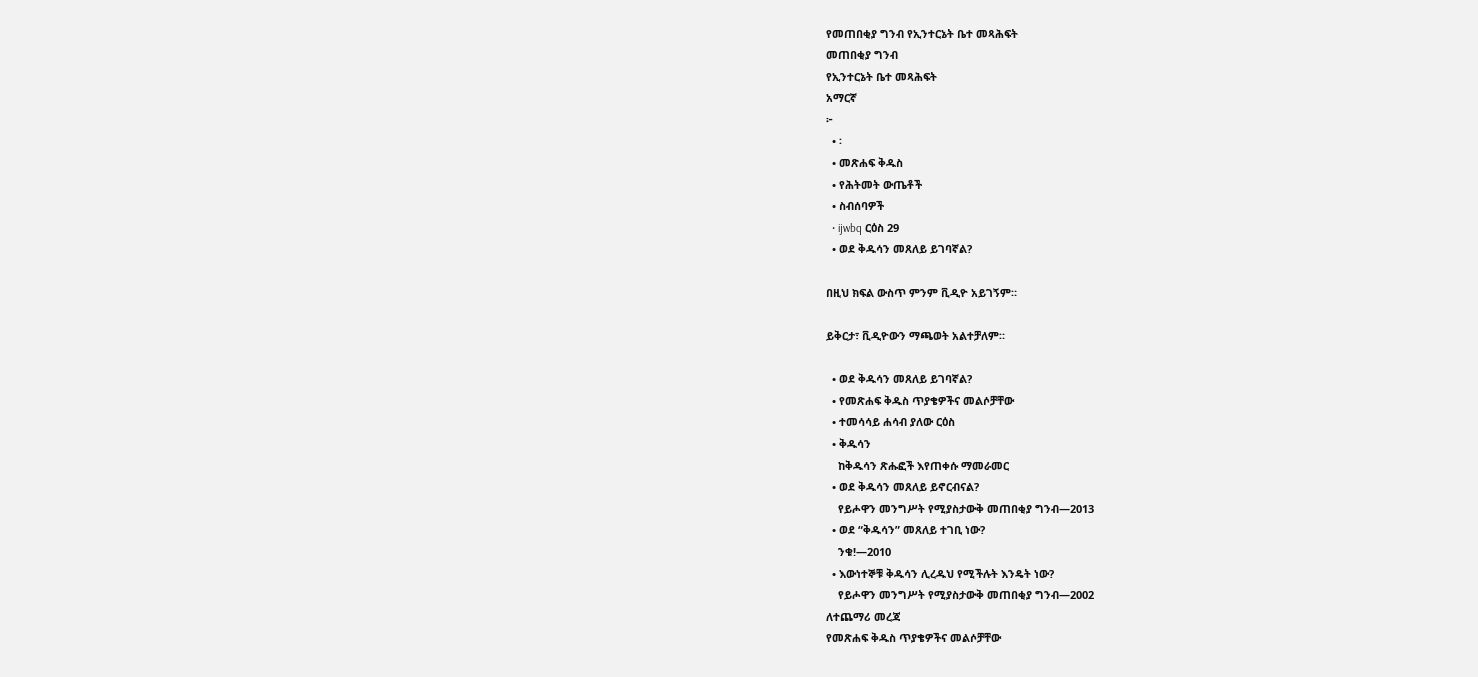የመጠበቂያ ግንብ የኢንተርኔት ቤተ መጻሕፍት
መጠበቂያ ግንብ
የኢንተርኔት ቤተ መጻሕፍት
አማርኛ
፦
  • ፡
  • መጽሐፍ ቅዱስ
  • የሕትመት ውጤቶች
  • ስብሰባዎች
  • ijwbq ርዕስ 29
  • ወደ ቅዱሳን መጸለይ ይገባኛል?

በዚህ ክፍል ውስጥ ምንም ቪዲዮ አይገኝም።

ይቅርታ፣ ቪዲዮውን ማጫወት አልተቻለም።

  • ወደ ቅዱሳን መጸለይ ይገባኛል?
  • የመጽሐፍ ቅዱስ ጥያቄዎችና መልሶቻቸው
  • ተመሳሳይ ሐሳብ ያለው ርዕስ
  • ቅዱሳን
    ከቅዱሳን ጽሑፎች እየጠቀሱ ማመራመር
  • ወደ ቅዱሳን መጸለይ ይኖርብናል?
    የይሖዋን መንግሥት የሚያስታውቅ መጠበቂያ ግንብ—2013
  • ወደ “ቅዱሳን” መጸለይ ተገቢ ነው?
    ንቁ!—2010
  • እውነተኞቹ ቅዱሳን ሊረዱህ የሚችሉት እንዴት ነው?
    የይሖዋን መንግሥት የሚያስታውቅ መጠበቂያ ግንብ—2002
ለተጨማሪ መረጃ
የመጽሐፍ ቅዱስ ጥያቄዎችና መልሶቻቸው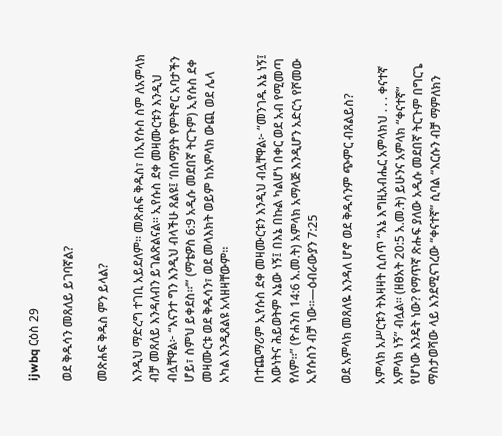ijwbq ርዕስ 29

ወደ ቅዱሳን መጸለይ ይገባኛል?

መጽሐፍ ቅዱስ ምን ይላል?

እንዲህ ማድረግ ተገቢ አይደለም። መጽሐፍ ቅዱስ፣ በኢየሱስ ስም ለአምላክ ብቻ መጸለይ እንዳለብን ይገልጽልናል። ኢየሱስ ደቀ መዛሙርቱን እንዲህ ብሏቸዋል፦ “እናንተ ግን እንዲህ ብላችሁ ጸልዩ፤ ‘በሰማያት የምትኖር አባታችን ሆይ፣ ስምህ ይቀደስ።’” (ማቴዎስ 6:9 አዲሱ መደበኛ ትርጉም) ኢየሱስ ደቀ መዛሙርቱ ወደ ቅዱሳን፣ ወደ መላእክት ወይም ከአምላክ ውጪ ወደ ሌላ አካል እንዲጸልዩ አላዘዛቸውም።

በተጨማሪም ኢየሱስ ደቀ መዛሙርቱን እንዲህ ብሏቸዋል፦ “መንገዱ እኔ ነኝ፤ እውነትና ሕይወትም እኔው ነኝ፤ በእኔ በኩል ካልሆነ በቀር ወደ አብ የሚመጣ የለም።” (ዮሐንስ 14:6 አ.መ.ት) አምላክ አማላጅ እንዲሆን አድርጎ የሾመው ኢየሱስን ብቻ ነው።—ዕብራውያን 7:25

ወደ አምላክ መጸለዬ እንዳለ ሆኖ ወደ ቅዱሳንም ጭምር ብጸልይስ?

አምላክ አሥርቱን ትእዛዛት ሲሰጥ “እኔ እግዚአብሔር አምላክህ . . . ቀናተኛ አምላክ ነኝ” ብሏል። (ዘፀአት 20:5 አ.መ.ት) ይሁንና አምላክ “ቀናተኛ” የሆነው እንዴት ነው? የማጥኛ ጽሑፍ ያለው አዲሱ መደበኛ ትርጉም በግርጌ ማስታወሻው ላይ እንደሚናገረው “ቀናተኛ” ሲባል “እርሱን ብቻ ማምለክን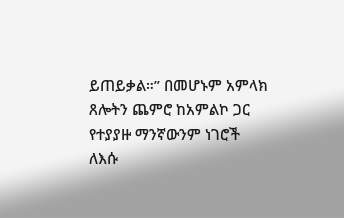ይጠይቃል።” በመሆኑም አምላክ ጸሎትን ጨምሮ ከአምልኮ ጋር የተያያዙ ማንኛውንም ነገሮች ለእሱ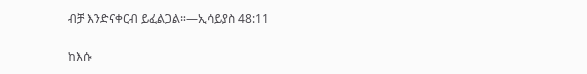ብቻ እንድናቀርብ ይፈልጋል።—ኢሳይያስ 48:11

ከእሱ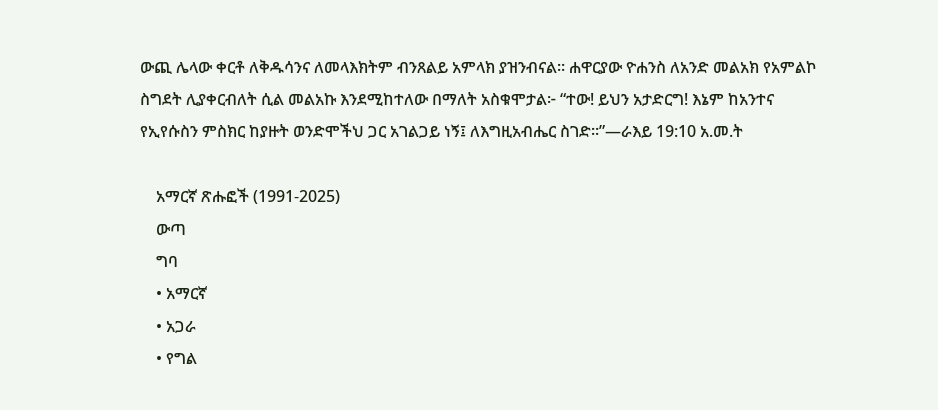ውጪ ሌላው ቀርቶ ለቅዱሳንና ለመላእክትም ብንጸልይ አምላክ ያዝንብናል። ሐዋርያው ዮሐንስ ለአንድ መልአክ የአምልኮ ስግደት ሊያቀርብለት ሲል መልአኩ እንደሚከተለው በማለት አስቁሞታል፦ “ተው! ይህን አታድርግ! እኔም ከአንተና የኢየሱስን ምስክር ከያዙት ወንድሞችህ ጋር አገልጋይ ነኝ፤ ለእግዚአብሔር ስገድ።”—ራእይ 19:10 አ.መ.ት

    አማርኛ ጽሑፎች (1991-2025)
    ውጣ
    ግባ
    • አማርኛ
    • አጋራ
    • የግል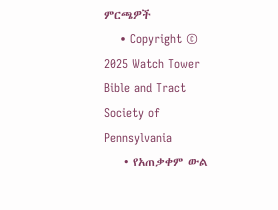ምርጫዎች
    • Copyright © 2025 Watch Tower Bible and Tract Society of Pennsylvania
    • የአጠቃቀም ውል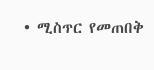• ሚስጥር የመጠበቅ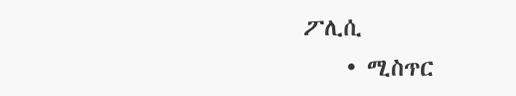ፖሊሲ
    • ሚስጥር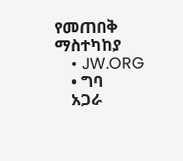የመጠበቅ ማስተካከያ
    • JW.ORG
    • ግባ
    አጋራ